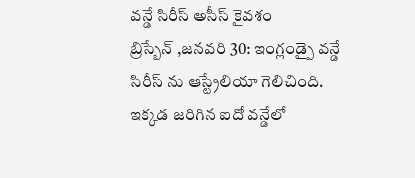వన్డే సిరీస్ అసీస్ కైవశం
బ్రిస్బేన్ ,జనవరి 30: ఇంగ్లండ్పై వన్డే సిరీస్ ను ఆస్ట్రేలియా గెలిచింది. ఇక్కడ జరిగిన ఐదో వన్డేలో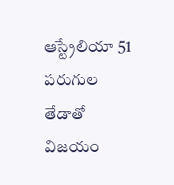ఆస్ట్రేలియా 51 పరుగుల తేడాతో విజయం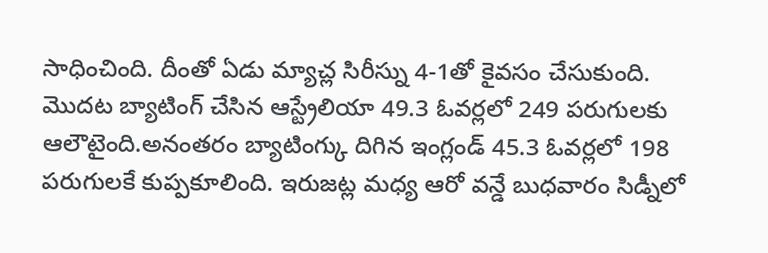సాధించింది. దీంతో ఏడు మ్యాచ్ల సిరీస్ను 4-1తో కైవసం చేసుకుంది. మొదట బ్యాటింగ్ చేసిన ఆస్ట్రేలియా 49.3 ఓవర్లలో 249 పరుగులకు ఆలౌటైంది.అనంతరం బ్యాటింగ్కు దిగిన ఇంగ్లండ్ 45.3 ఓవర్లలో 198 పరుగులకే కుప్పకూలింది. ఇరుజట్ల మధ్య ఆరో వన్డే బుధవారం సిడ్నీలో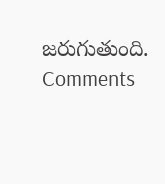జరుగుతుంది.
Comments